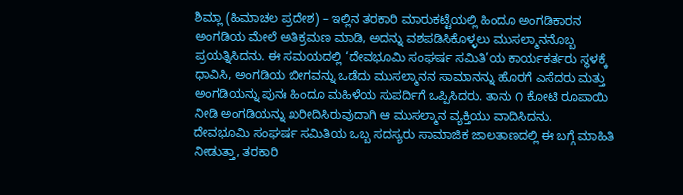ಶಿಮ್ಲಾ (ಹಿಮಾಚಲ ಪ್ರದೇಶ) – ಇಲ್ಲಿನ ತರಕಾರಿ ಮಾರುಕಟ್ಟೆಯಲ್ಲಿ ಹಿಂದೂ ಅಂಗಡಿಕಾರನ ಅಂಗಡಿಯ ಮೇಲೆ ಅತಿಕ್ರಮಣ ಮಾಡಿ, ಅದನ್ನು ವಶಪಡಿಸಿಕೊಳ್ಳಲು ಮುಸಲ್ಮಾನನೊಬ್ಬ ಪ್ರಯತ್ನಿಸಿದನು. ಈ ಸಮಯದಲ್ಲಿ ‘ದೇವಭೂಮಿ ಸಂಘರ್ಷ ಸಮಿತಿ’ಯ ಕಾರ್ಯಕರ್ತರು ಸ್ಥಳಕ್ಕೆ ಧಾವಿಸಿ, ಅಂಗಡಿಯ ಬೀಗವನ್ನು ಒಡೆದು ಮುಸಲ್ಮಾನನ ಸಾಮಾನನ್ನು ಹೊರಗೆ ಎಸೆದರು ಮತ್ತು ಅಂಗಡಿಯನ್ನು ಪುನಃ ಹಿಂದೂ ಮಹಿಳೆಯ ಸುಪರ್ದಿಗೆ ಒಪ್ಪಿಸಿದರು. ತಾನು ೧ ಕೋಟಿ ರೂಪಾಯಿ ನೀಡಿ ಅಂಗಡಿಯನ್ನು ಖರೀದಿಸಿರುವುದಾಗಿ ಆ ಮುಸಲ್ಮಾನ ವ್ಯಕ್ತಿಯು ವಾದಿಸಿದನು.
ದೇವಭೂಮಿ ಸಂಘರ್ಷ ಸಮಿತಿಯ ಒಬ್ಬ ಸದಸ್ಯರು ಸಾಮಾಜಿಕ ಜಾಲತಾಣದಲ್ಲಿ ಈ ಬಗ್ಗೆ ಮಾಹಿತಿ ನೀಡುತ್ತಾ, ತರಕಾರಿ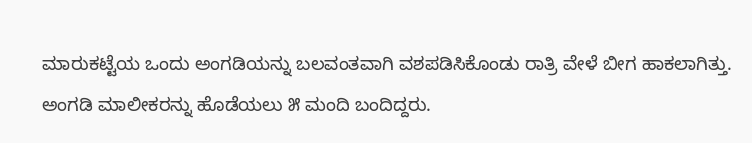ಮಾರುಕಟ್ಟೆಯ ಒಂದು ಅಂಗಡಿಯನ್ನು ಬಲವಂತವಾಗಿ ವಶಪಡಿಸಿಕೊಂಡು ರಾತ್ರಿ ವೇಳೆ ಬೀಗ ಹಾಕಲಾಗಿತ್ತು. ಅಂಗಡಿ ಮಾಲೀಕರನ್ನು ಹೊಡೆಯಲು ೫ ಮಂದಿ ಬಂದಿದ್ದರು.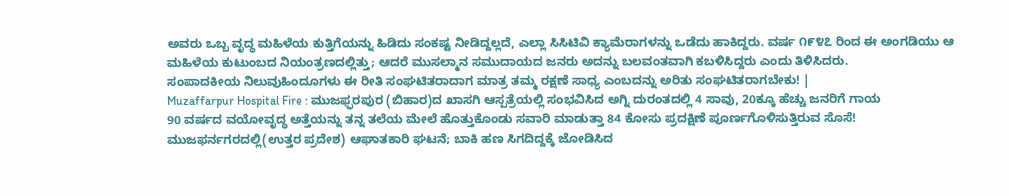ಅವರು ಒಬ್ಬ ವೃದ್ಧ ಮಹಿಳೆಯ ಕುತ್ತಿಗೆಯನ್ನು ಹಿಡಿದು ಸಂಕಷ್ಟ ನೀಡಿದ್ದಲ್ಲದೆ, ಎಲ್ಲಾ ಸಿಸಿಟಿವಿ ಕ್ಯಾಮೆರಾಗಳನ್ನು ಒಡೆದು ಹಾಕಿದ್ದರು. ವರ್ಷ ೧೯೪೭ ರಿಂದ ಈ ಅಂಗಡಿಯು ಆ ಮಹಿಳೆಯ ಕುಟುಂಬದ ನಿಯಂತ್ರಣದಲ್ಲಿತ್ತು; ಆದರೆ ಮುಸಲ್ಮಾನ ಸಮುದಾಯದ ಜನರು ಅದನ್ನು ಬಲವಂತವಾಗಿ ಕಬಳಿಸಿದ್ದರು ಎಂದು ತಿಳಿಸಿದರು.
ಸಂಪಾದಕೀಯ ನಿಲುವುಹಿಂದೂಗಳು ಈ ರೀತಿ ಸಂಘಟಿತರಾದಾಗ ಮಾತ್ರ ತಮ್ಮ ರಕ್ಷಣೆ ಸಾಧ್ಯ ಎಂಬದನ್ನು ಅರಿತು ಸಂಘಟಿತರಾಗಬೇಕು! |
Muzaffarpur Hospital Fire : ಮುಜಫ್ಫರಪುರ (ಬಿಹಾರ)ದ ಖಾಸಗಿ ಆಸ್ಪತ್ರೆಯಲ್ಲಿ ಸಂಭವಿಸಿದ ಅಗ್ನಿ ದುರಂತದಲ್ಲಿ 4 ಸಾವು, 20ಕ್ಕೂ ಹೆಚ್ಚು ಜನರಿಗೆ ಗಾಯ
90 ವರ್ಷದ ವಯೋವೃದ್ಧ ಅತ್ತೆಯನ್ನು ತನ್ನ ತಲೆಯ ಮೇಲೆ ಹೊತ್ತುಕೊಂಡು ಸವಾರಿ ಮಾಡುತ್ತಾ 84 ಕೋಸು ಪ್ರದಕ್ಷಿಣೆ ಪೂರ್ಣಗೊಳಿಸುತ್ತಿರುವ ಸೊಸೆ!
ಮುಜಫರ್ನಗರದಲ್ಲಿ(ಉತ್ತರ ಪ್ರದೇಶ) ಆಘಾತಕಾರಿ ಘಟನೆ; ಬಾಕಿ ಹಣ ಸಿಗದಿದ್ದಕ್ಕೆ ಜೋಡಿಸಿದ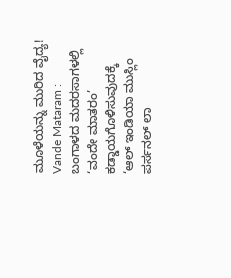ಮೂಳೆಯನ್ನು ಮುರಿದ ವೈದ್ಯ!
Vande Mataram : ಬಂಗಾಳದ ಮದರಸಾಗಳಲ್ಲಿ ‘ವಂದೇ ಮಾತರಂ’ ಕಡ್ಡಾಯಗೊಳಿಸುವುದಕ್ಕೆ ‘ಆಲ್ ಇಂಡಿಯಾ ಮುಸ್ಲಿಂ ಪರ್ಸನಲ್ ಲಾ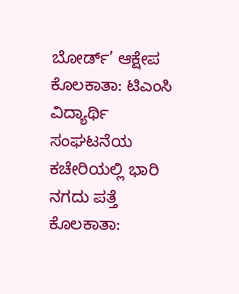ಬೋರ್ಡ್’ ಆಕ್ಷೇಪ
ಕೊಲಕಾತಾ: ಟಿಎಂಸಿ ವಿದ್ಯಾರ್ಥಿ ಸಂಘಟನೆಯ ಕಚೇರಿಯಲ್ಲಿ ಭಾರಿ ನಗದು ಪತ್ತೆ
ಕೊಲಕಾತಾ: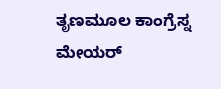ತೃಣಮೂಲ ಕಾಂಗ್ರೆಸ್ನ ಮೇಯರ್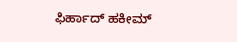ಫಿರ್ಹಾದ್ ಹಕೀಮ್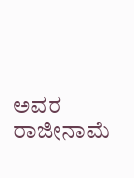ಅವರ ರಾಜೀನಾಮೆ